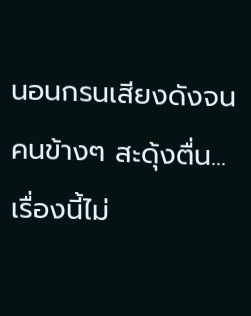นอนกรนเสียงดังจนคนข้างๆ สะดุ้งตื่น... เรื่องนี้ไม่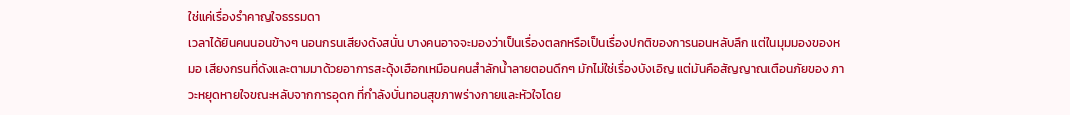ใช่แค่เรื่องรำคาญใจธรรมดา
เวลาได้ยินคนนอนข้างๆ นอนกรนเสียงดังสนั่น บางคนอาจจะมองว่าเป็นเรื่องตลกหรือเป็นเรื่องปกติของการนอนหลับลึก แต่ในมุมมองของหมอ เสียงกรนที่ดังและตามมาด้วยอาการสะดุ้งเฮือกเหมือนคนสำลักน้ำลายตอนดึกๆ มักไม่ใช่เรื่องบังเอิญ แต่มันคือสัญญาณเตือนภัยของ ภาวะหยุดหายใจขณะหลับจากการอุดก ที่กำลังบั่นทอนสุขภาพร่างกายและหัวใจโดย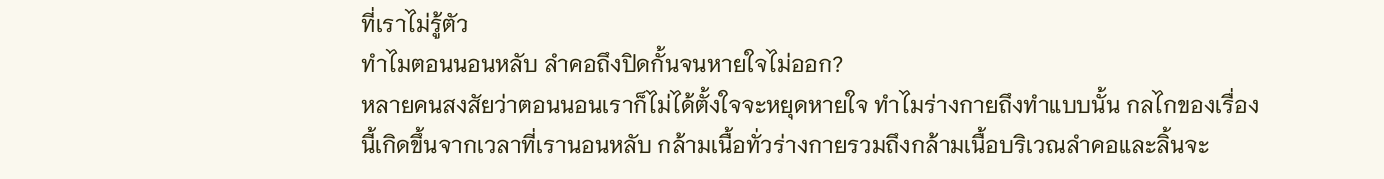ที่เราไม่รู้ตัว
ทำไมตอนนอนหลับ ลำคอถึงปิดกั้นจนหายใจไม่ออก?
หลายคนสงสัยว่าตอนนอนเราก็ไม่ได้ตั้งใจจะหยุดหายใจ ทำไมร่างกายถึงทำแบบนั้น กลไกของเรื่องนี้เกิดขึ้นจากเวลาที่เรานอนหลับ กล้ามเนื้อทั่วร่างกายรวมถึงกล้ามเนื้อบริเวณลำคอและลิ้นจะ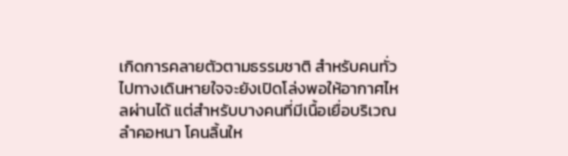เกิดการคลายตัวตามธรรมชาติ สำหรับคนทั่วไปทางเดินหายใจจะยังเปิดโล่งพอให้อากาศไหลผ่านได้ แต่สำหรับบางคนที่มีเนื้อเยื่อบริเวณลำคอหนา โคนลิ้นให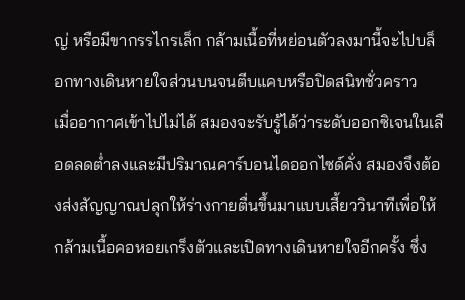ญ่ หรือมีขากรรไกรเล็ก กล้ามเนื้อที่หย่อนตัวลงมานี้จะไปบล็อกทางเดินหายใจส่วนบนจนตีบแคบหรือปิดสนิทชั่วคราว
เมื่ออากาศเข้าไปไม่ได้ สมองจะรับรู้ได้ว่าระดับออกซิเจนในเลือดลดต่ำลงและมีปริมาณคาร์บอนไดออกไซด์คั่ง สมองจึงต้องส่งสัญญาณปลุกให้ร่างกายตื่นขึ้นมาแบบเสี้ยววินาทีเพื่อให้กล้ามเนื้อคอหอยเกร็งตัวและเปิดทางเดินหายใจอีกครั้ง ซึ่ง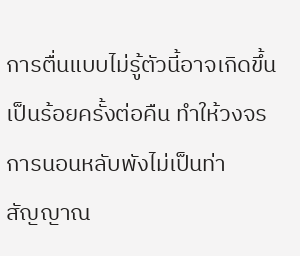การตื่นแบบไม่รู้ตัวนี้อาจเกิดขึ้นเป็นร้อยครั้งต่อคืน ทำให้วงจรการนอนหลับพังไม่เป็นท่า
สัญญาณ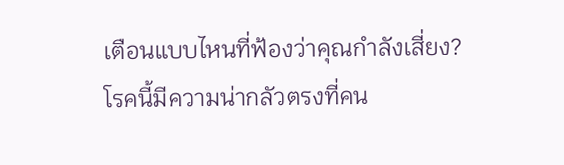เตือนแบบไหนที่ฟ้องว่าคุณกำลังเสี่ยง?
โรคนี้มีความน่ากลัวตรงที่คน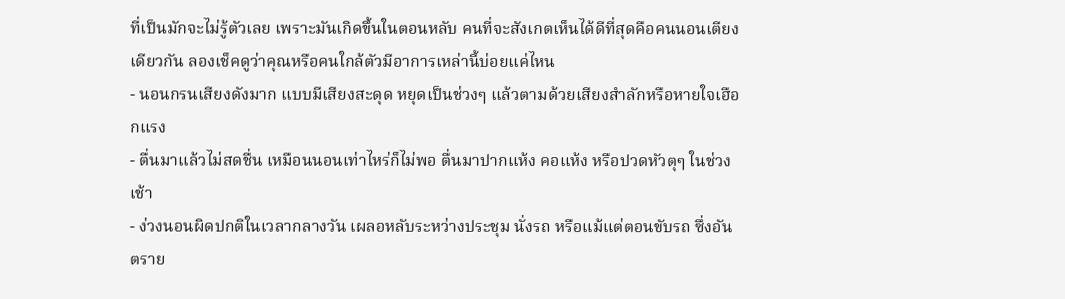ที่เป็นมักจะไม่รู้ตัวเลย เพราะมันเกิดขึ้นในตอนหลับ คนที่จะสังเกตเห็นได้ดีที่สุดคือคนนอนเตียงเดียวกัน ลองเช็คดูว่าคุณหรือคนใกล้ตัวมีอาการเหล่านี้บ่อยแค่ไหน
- นอนกรนเสียงดังมาก แบบมีเสียงสะดุด หยุดเป็นช่วงๆ แล้วตามด้วยเสียงสำลักหรือหายใจเฮือกแรง
- ตื่นมาแล้วไม่สดชื่น เหมือนนอนเท่าไหร่ก็ไม่พอ ตื่นมาปากแห้ง คอแห้ง หรือปวดหัวตุๆ ในช่วงเช้า
- ง่วงนอนผิดปกติในเวลากลางวัน เผลอหลับระหว่างประชุม นั่งรถ หรือแม้แต่ตอนขับรถ ซึ่งอันตราย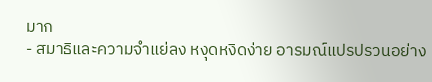มาก
- สมาธิและความจำแย่ลง หงุดหงิดง่าย อารมณ์แปรปรวนอย่าง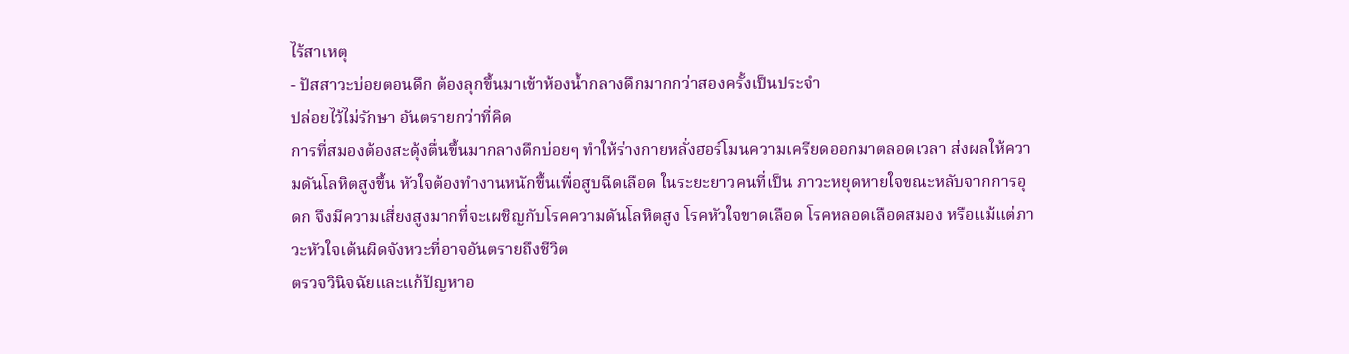ไร้สาเหตุ
- ปัสสาวะบ่อยตอนดึก ต้องลุกขึ้นมาเข้าห้องน้ำกลางดึกมากกว่าสองครั้งเป็นประจำ
ปล่อยไว้ไม่รักษา อันตรายกว่าที่คิด
การที่สมองต้องสะดุ้งตื่นขึ้นมากลางดึกบ่อยๆ ทำให้ร่างกายหลั่งฮอร์โมนความเครียดออกมาตลอดเวลา ส่งผลให้ความดันโลหิตสูงขึ้น หัวใจต้องทำงานหนักขึ้นเพื่อสูบฉีดเลือด ในระยะยาวคนที่เป็น ภาวะหยุดหายใจขณะหลับจากการอุดก จึงมีความเสี่ยงสูงมากที่จะเผชิญกับโรคความดันโลหิตสูง โรคหัวใจขาดเลือด โรคหลอดเลือดสมอง หรือแม้แต่ภาวะหัวใจเต้นผิดจังหวะที่อาจอันตรายถึงชีวิต
ตรวจวินิจฉัยและแก้ปัญหาอ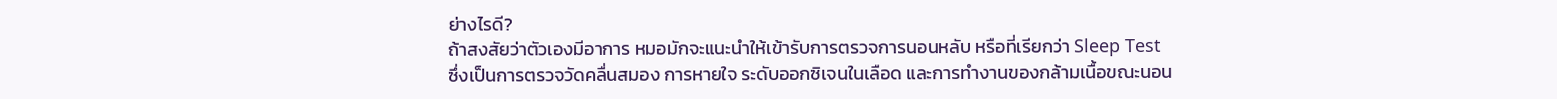ย่างไรดี?
ถ้าสงสัยว่าตัวเองมีอาการ หมอมักจะแนะนำให้เข้ารับการตรวจการนอนหลับ หรือที่เรียกว่า Sleep Test ซึ่งเป็นการตรวจวัดคลื่นสมอง การหายใจ ระดับออกซิเจนในเลือด และการทำงานของกล้ามเนื้อขณะนอน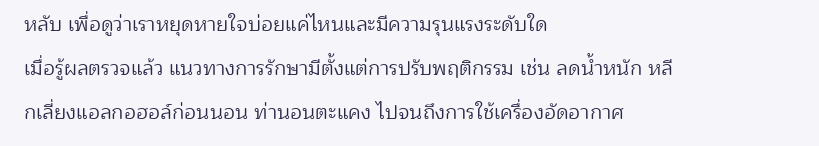หลับ เพื่อดูว่าเราหยุดหายใจบ่อยแค่ไหนและมีความรุนแรงระดับใด
เมื่อรู้ผลตรวจแล้ว แนวทางการรักษามีตั้งแต่การปรับพฤติกรรม เช่น ลดน้ำหนัก หลีกเลี่ยงแอลกอฮอล์ก่อนนอน ท่านอนตะแคง ไปจนถึงการใช้เครื่องอัดอากาศ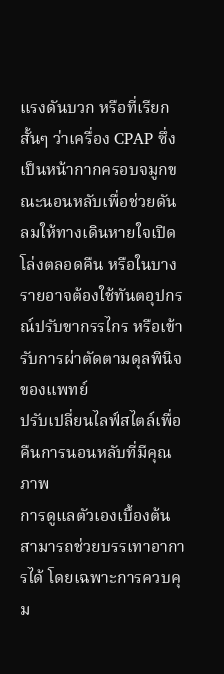แรงดันบวก หรือที่เรียกสั้นๆ ว่าเครื่อง CPAP ซึ่งเป็นหน้ากากครอบจมูกขณะนอนหลับเพื่อช่วยดันลมให้ทางเดินหายใจเปิดโล่งตลอดคืน หรือในบางรายอาจต้องใช้ทันตอุปกรณ์ปรับขากรรไกร หรือเข้ารับการผ่าตัดตามดุลพินิจของแพทย์
ปรับเปลี่ยนไลฟ์สไตล์เพื่อคืนการนอนหลับที่มีคุณภาพ
การดูแลตัวเองเบื้องต้นสามารถช่วยบรรเทาอาการได้ โดยเฉพาะการควบคุม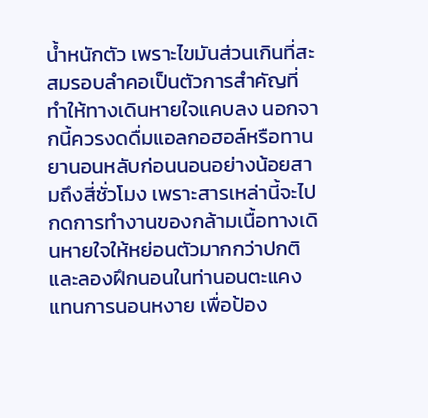น้ำหนักตัว เพราะไขมันส่วนเกินที่สะสมรอบลำคอเป็นตัวการสำคัญที่ทำให้ทางเดินหายใจแคบลง นอกจากนี้ควรงดดื่มแอลกอฮอล์หรือทานยานอนหลับก่อนนอนอย่างน้อยสามถึงสี่ชั่วโมง เพราะสารเหล่านี้จะไปกดการทำงานของกล้ามเนื้อทางเดินหายใจให้หย่อนตัวมากกว่าปกติ และลองฝึกนอนในท่านอนตะแคงแทนการนอนหงาย เพื่อป้อง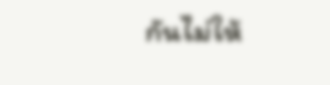กันไม่ให้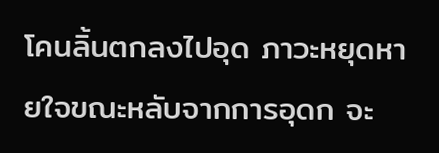โคนลิ้นตกลงไปอุด ภาวะหยุดหายใจขณะหลับจากการอุดก จะ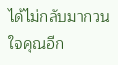ได้ไม่กลับมากวนใจคุณอีก